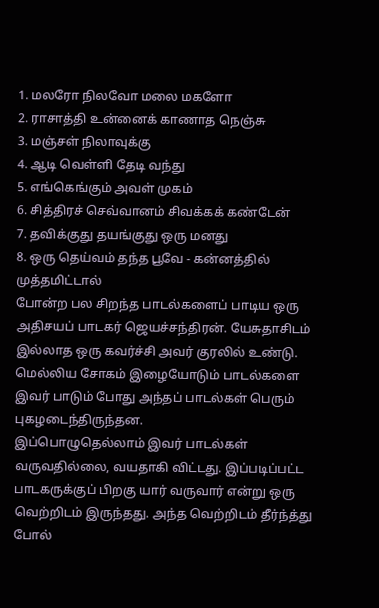1. மலரோ நிலவோ மலை மகளோ
2. ராசாத்தி உன்னைக் காணாத நெஞ்சு
3. மஞ்சள் நிலாவுக்கு
4. ஆடி வெள்ளி தேடி வந்து
5. எங்கெங்கும் அவள் முகம்
6. சித்திரச் செவ்வானம் சிவக்கக் கண்டேன்
7. தவிக்குது தயங்குது ஒரு மனது
8. ஒரு தெய்வம் தந்த பூவே - கன்னத்தில் முத்தமிட்டால்
போன்ற பல சிறந்த பாடல்களைப் பாடிய ஒரு அதிசயப் பாடகர் ஜெயச்சந்திரன். யேசுதாசிடம் இல்லாத ஒரு கவர்ச்சி அவர் குரலில் உண்டு. மெல்லிய சோகம் இழையோடும் பாடல்களை இவர் பாடும் போது அந்தப் பாடல்கள் பெரும் புகழடைந்திருந்தன.
இப்பொழுதெல்லாம் இவர் பாடல்கள் வருவதில்லை, வயதாகி விட்டது. இப்படிப்பட்ட பாடகருக்குப் பிறகு யார் வருவார் என்று ஒரு வெற்றிடம் இருந்தது. அந்த வெற்றிடம் தீர்ந்த்து போல்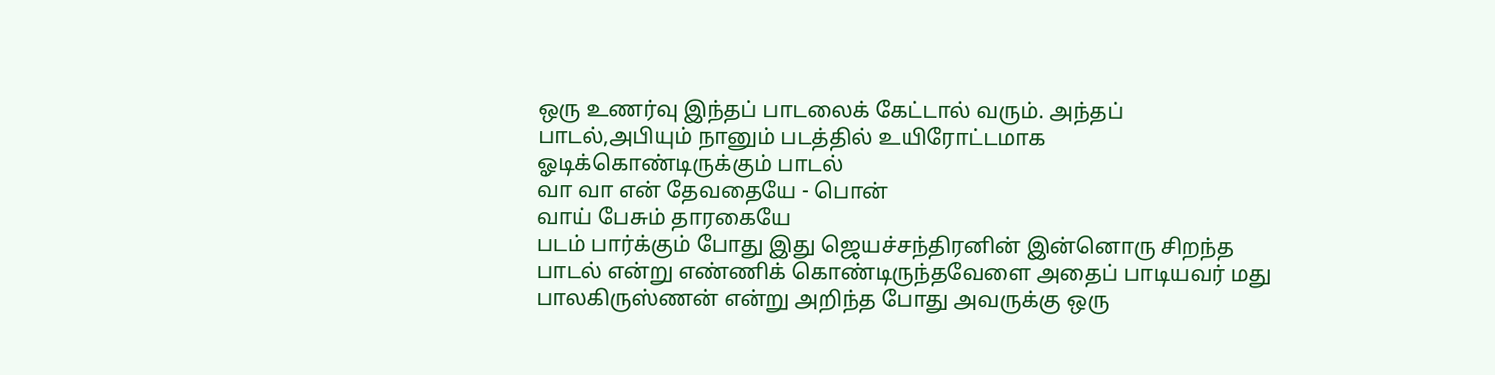ஒரு உணர்வு இந்தப் பாடலைக் கேட்டால் வரும். அந்தப் பாடல்,அபியும் நானும் படத்தில் உயிரோட்டமாக ஓடிக்கொண்டிருக்கும் பாடல்
வா வா என் தேவதையே - பொன்
வாய் பேசும் தாரகையே
படம் பார்க்கும் போது இது ஜெயச்சந்திரனின் இன்னொரு சிறந்த பாடல் என்று எண்ணிக் கொண்டிருந்தவேளை அதைப் பாடியவர் மது பாலகிருஸ்ணன் என்று அறிந்த போது அவருக்கு ஒரு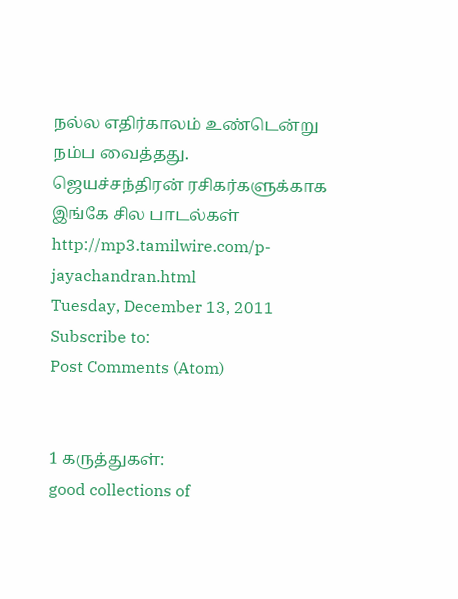நல்ல எதிர்காலம் உண்டென்று நம்ப வைத்தது.
ஜெயச்சந்திரன் ரசிகர்களுக்காக இங்கே சில பாடல்கள்
http://mp3.tamilwire.com/p-jayachandran.html
Tuesday, December 13, 2011
Subscribe to:
Post Comments (Atom)


1 கருத்துகள்:
good collections of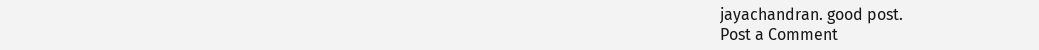jayachandran. good post.
Post a Comment